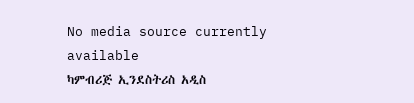No media source currently available
ካምብሪጅ ኢንደስትሪስ አዲስ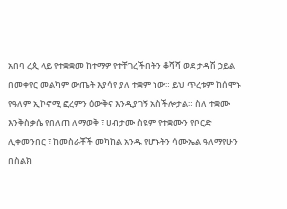አበባ ረጲ ላይ የተቋቋመ ከተማዎ የተቸገረችበትን ቆሻሻ ወደ ታዳሽ ኃይል በመቀየር መልካም ውጤት እያሳየ ያለ ተቋም ነው። ይህ ጥረቱም ከሰሞኑ የዓለም ኢኮኖሚ ፎረምን ዕውቅና እንዲያገኝ አስችሎታል። ስለ ተቋሙ እንቅስቃሴ የበለጠ ለማወቅ ፣ ሀብታሙ ስዩም የተቋሙን የቦርድ ሊቀመንበር ፣ ከመስራቾች መካከል አንዱ የሆኑትን ሳሙኤል ዓለማየሁን በስልክ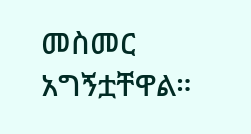መስመር አግኝቷቸዋል።